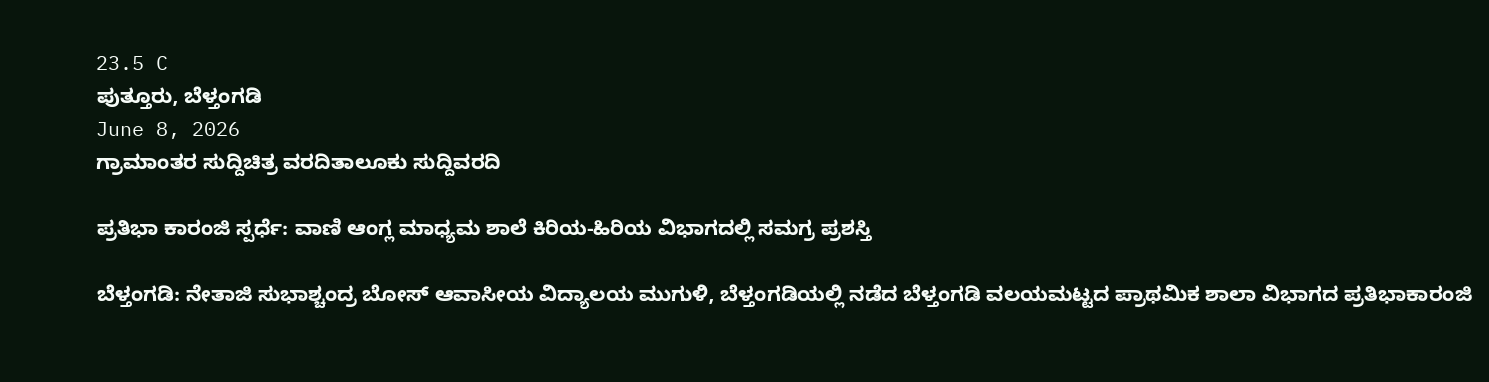23.5 C
ಪುತ್ತೂರು, ಬೆಳ್ತಂಗಡಿ
June 8, 2026
ಗ್ರಾಮಾಂತರ ಸುದ್ದಿಚಿತ್ರ ವರದಿತಾಲೂಕು ಸುದ್ದಿವರದಿ

ಪ್ರತಿಭಾ ಕಾರಂಜಿ ಸ್ಪರ್ಧೆ: ವಾಣಿ ಆಂಗ್ಲ ಮಾಧ್ಯಮ ಶಾಲೆ ಕಿರಿಯ-ಹಿರಿಯ ವಿಭಾಗದಲ್ಲಿ ಸಮಗ್ರ ಪ್ರಶಸ್ತಿ

ಬೆಳ್ತಂಗಡಿ: ನೇತಾಜಿ ಸುಭಾಶ್ಚಂದ್ರ ಬೋಸ್ ಆವಾಸೀಯ ವಿದ್ಯಾಲಯ ಮುಗುಳಿ, ಬೆಳ್ತಂಗಡಿಯಲ್ಲಿ ನಡೆದ ಬೆಳ್ತಂಗಡಿ ವಲಯಮಟ್ಟದ ಪ್ರಾಥಮಿಕ ಶಾಲಾ ವಿಭಾಗದ ಪ್ರತಿಭಾಕಾರಂಜಿ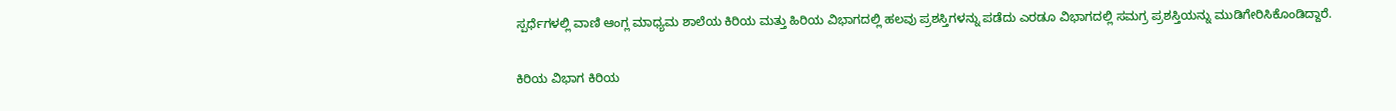ಸ್ಪರ್ಧೆಗಳಲ್ಲಿ ವಾಣಿ ಆಂಗ್ಲ ಮಾಧ್ಯಮ ಶಾಲೆಯ ಕಿರಿಯ ಮತ್ತು ಹಿರಿಯ ವಿಭಾಗದಲ್ಲಿ ಹಲವು ಪ್ರಶಸ್ತಿಗಳನ್ನು ಪಡೆದು ಎರಡೂ ವಿಭಾಗದಲ್ಲಿ ಸಮಗ್ರ ಪ್ರಶಸ್ತಿಯನ್ನು ಮುಡಿಗೇರಿಸಿಕೊಂಡಿದ್ದಾರೆ.

ಕಿರಿಯ ವಿಭಾಗ ಕಿರಿಯ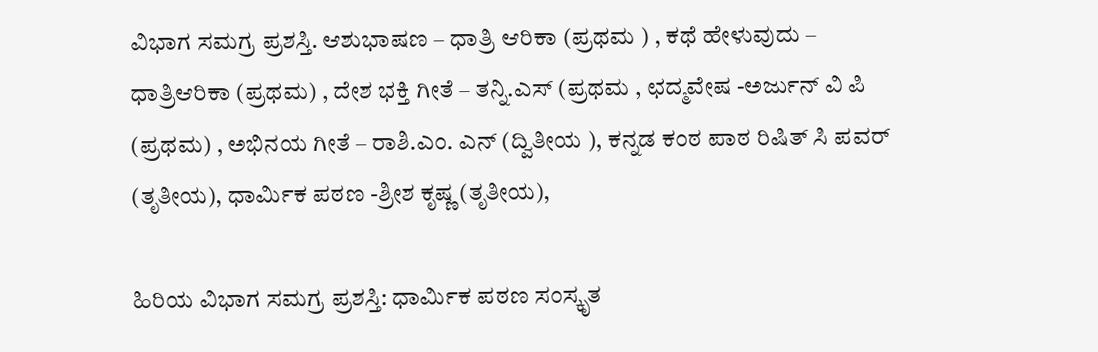ವಿಭಾಗ ಸಮಗ್ರ ಪ್ರಶಸ್ತಿ. ಆಶುಭಾಷಣ – ಧಾತ್ರಿ ಆರಿಕಾ (ಪ್ರಥಮ ) , ಕಥೆ ಹೇಳುವುದು – ಧಾತ್ರಿಆರಿಕಾ (ಪ್ರಥಮ) , ದೇಶ ಭಕ್ತಿ ಗೀತೆ – ತನ್ನಿ.ಎಸ್ (ಪ್ರಥಮ , ಛದ್ಮವೇಷ -ಅರ್ಜುನ್ ವಿ ಪಿ (ಪ್ರಥಮ) , ಅಭಿನಯ ಗೀತೆ – ರಾಶಿ.ಎಂ. ಎನ್ (ದ್ವಿತೀಯ ), ಕನ್ನಡ ಕಂಠ ಪಾಠ ರಿಷಿತ್ ಸಿ ಪವರ್ (ತೃತೀಯ), ಧಾರ್ಮಿಕ ಪಠಣ -ಶ್ರೀಶ ಕೃಷ್ಣ (ತೃತೀಯ),

ಹಿರಿಯ ವಿಭಾಗ ಸಮಗ್ರ ಪ್ರಶಸ್ತಿ: ಧಾರ್ಮಿಕ ಪಠಣ ಸಂಸ್ಕೃತ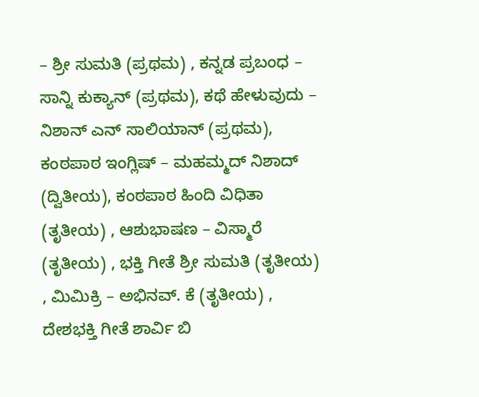– ಶ್ರೀ ಸುಮತಿ (ಪ್ರಥಮ) , ಕನ್ನಡ ಪ್ರಬಂಧ – ಸಾನ್ನಿ ಕುಕ್ಯಾನ್ (ಪ್ರಥಮ), ಕಥೆ ಹೇಳುವುದು – ನಿಶಾನ್ ಎನ್ ಸಾಲಿಯಾನ್ (ಪ್ರಥಮ), ಕಂಠಪಾಠ ಇಂಗ್ಲಿಷ್ – ಮಹಮ್ಮದ್ ನಿಶಾದ್ (ದ್ವಿತೀಯ), ಕಂಠಪಾಠ ಹಿಂದಿ ವಿಧಿತಾ (ತೃತೀಯ) , ಆಶುಭಾಷಣ – ವಿಸ್ಮಾರೆ (ತೃತೀಯ) , ಭಕ್ತಿ ಗೀತೆ ಶ್ರೀ ಸುಮತಿ (ತೃತೀಯ) , ಮಿಮಿಕ್ರಿ – ಅಭಿನವ್. ಕೆ (ತೃತೀಯ) , ದೇಶಭಕ್ತಿ ಗೀತೆ ಶಾರ್ವಿ ಬಿ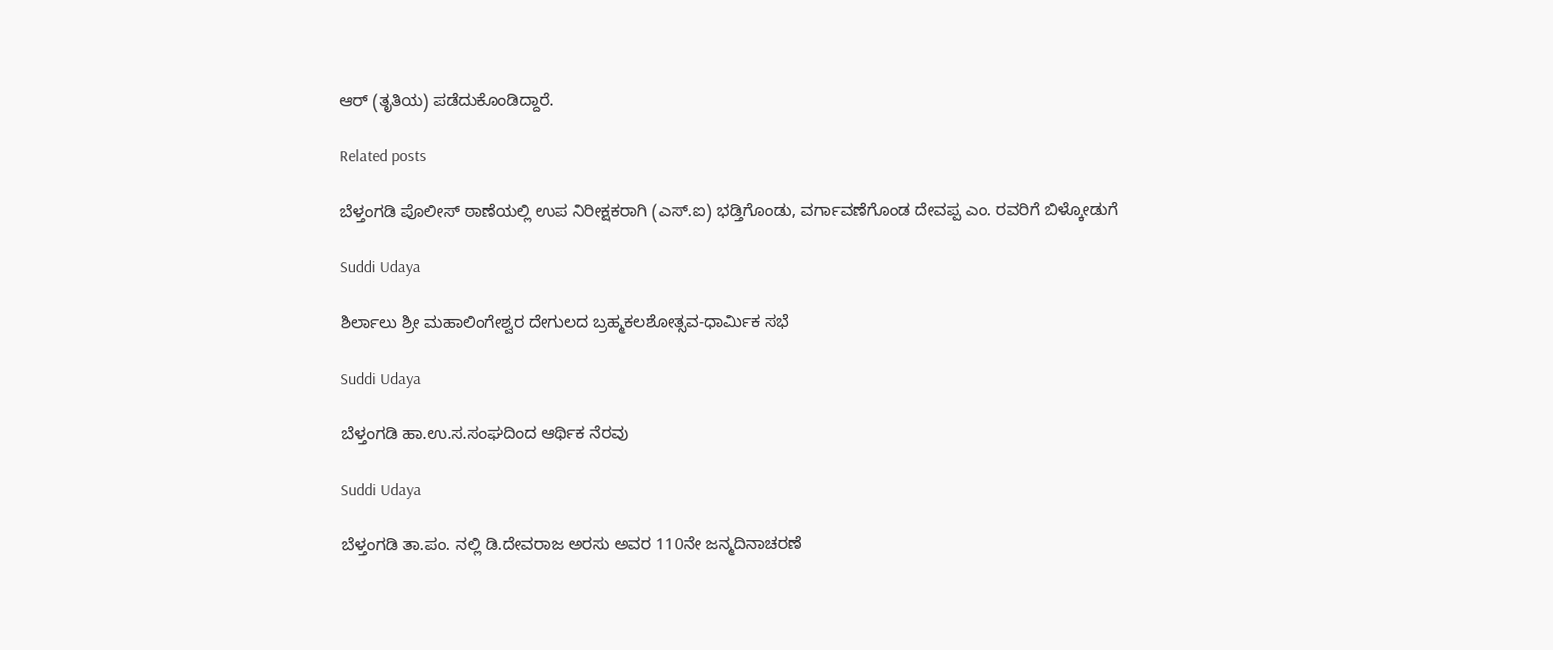ಆರ್ (ತೃತಿಯ) ಪಡೆದುಕೊಂಡಿದ್ದಾರೆ.

Related posts

ಬೆಳ್ತಂಗಡಿ ಪೊಲೀಸ್ ಠಾಣೆಯಲ್ಲಿ ಉಪ ನಿರೀಕ್ಷಕರಾಗಿ (ಎಸ್.ಐ) ಭಡ್ತಿಗೊಂಡು, ವರ್ಗಾವಣೆಗೊಂಡ ದೇವಪ್ಪ ಎಂ. ರವರಿಗೆ ಬಿಳ್ಕೋಡುಗೆ

Suddi Udaya

ಶಿರ್ಲಾಲು ಶ್ರೀ ಮಹಾಲಿಂಗೇಶ್ವರ ದೇಗುಲದ ಬ್ರಹ್ಮಕಲಶೋತ್ಸವ-ಧಾರ್ಮಿಕ ಸಭೆ

Suddi Udaya

ಬೆಳ್ತಂಗಡಿ ಹಾ.ಉ.ಸ.ಸಂಘದಿಂದ ಆರ್ಥಿಕ ನೆರವು

Suddi Udaya

ಬೆಳ್ತಂಗಡಿ ತಾ.ಪಂ. ನಲ್ಲಿ ಡಿ.ದೇವರಾಜ ಅರಸು ಅವರ 110ನೇ ಜನ್ಮದಿನಾಚರಣೆ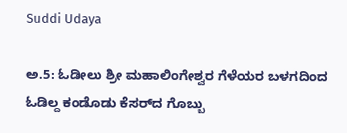Suddi Udaya

ಅ.5: ಓಡೀಲು ಶ್ರೀ ಮಹಾಲಿಂಗೇಶ್ವರ ಗೆಳೆಯರ ಬಳಗದಿಂದ ಓಡಿಲ್ದ ಕಂಡೊಡು ಕೆಸರ್‌ದ ಗೊಬ್ಬು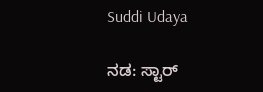Suddi Udaya

ನಡ: ಸ್ಟಾರ್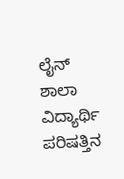ಲೈನ್ ಶಾಲಾ ವಿದ್ಯಾರ್ಥಿ ಪರಿಷತ್ತಿನ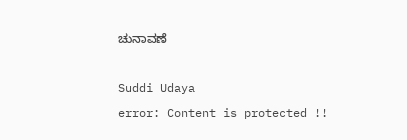ಚುನಾವಣೆ

Suddi Udaya
error: Content is protected !!